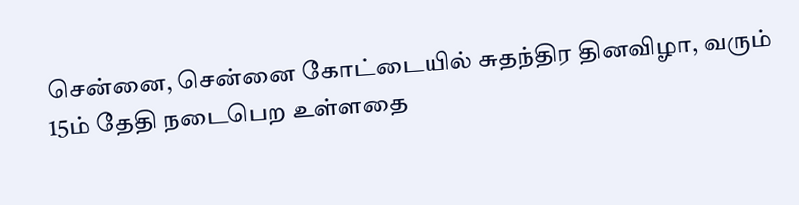சென்னை, சென்னை கோட்டையில் சுதந்திர தினவிழா, வரும் 15ம் தேதி நடைபெற உள்ளதை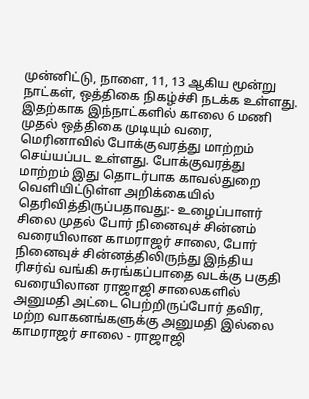முன்னிட்டு, நாளை, 11, 13 ஆகிய மூன்று நாட்கள், ஒத்திகை நிகழ்ச்சி நடக்க உள்ளது. இதற்காக இந்நாட்களில் காலை 6 மணி முதல் ஒத்திகை முடியும் வரை, மெரினாவில் போக்குவரத்து மாற்றம் செய்யப்பட உள்ளது. போக்குவரத்து மாற்றம் இது தொடர்பாக காவல்துறை வெளியிட்டுள்ள அறிக்கையில் தெரிவித்திருப்பதாவது:- உழைப்பாளர் சிலை முதல் போர் நினைவுச் சின்னம் வரையிலான காமராஜர் சாலை, போர் நினைவுச் சின்னத்திலிருந்து இந்திய ரிசர்வ் வங்கி சுரங்கப்பாதை வடக்கு பகுதி வரையிலான ராஜாஜி சாலைகளில் அனுமதி அட்டை பெற்றிருப்போர் தவிர, மற்ற வாகனங்களுக்கு அனுமதி இல்லை காமராஜர் சாலை - ராஜாஜி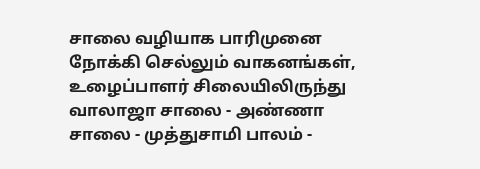சாலை வழியாக பாரிமுனை நோக்கி செல்லும் வாகனங்கள், உழைப்பாளர் சிலையிலிருந்து வாலாஜா சாலை - அண்ணா சாலை - முத்துசாமி பாலம் -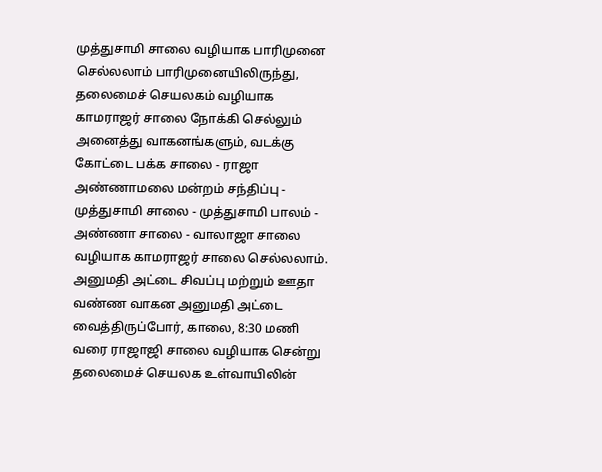முத்துசாமி சாலை வழியாக பாரிமுனை செல்லலாம் பாரிமுனையிலிருந்து, தலைமைச் செயலகம் வழியாக காமராஜர் சாலை நோக்கி செல்லும் அனைத்து வாகனங்களும், வடக்கு கோட்டை பக்க சாலை - ராஜா அண்ணாமலை மன்றம் சந்திப்பு - முத்துசாமி சாலை - முத்துசாமி பாலம் - அண்ணா சாலை - வாலாஜா சாலை வழியாக காமராஜர் சாலை செல்லலாம். அனுமதி அட்டை சிவப்பு மற்றும் ஊதா வண்ண வாகன அனுமதி அட்டை வைத்திருப்போர், காலை, 8:30 மணி வரை ராஜாஜி சாலை வழியாக சென்று தலைமைச் செயலக உள்வாயிலின்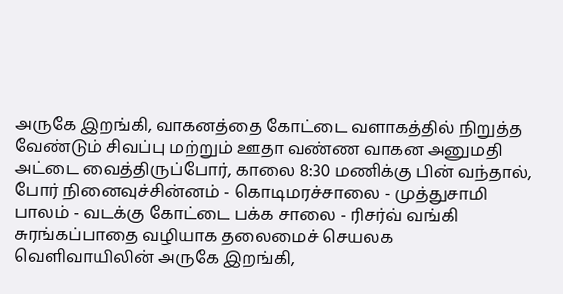அருகே இறங்கி, வாகனத்தை கோட்டை வளாகத்தில் நிறுத்த வேண்டும் சிவப்பு மற்றும் ஊதா வண்ண வாகன அனுமதி அட்டை வைத்திருப்போர், காலை 8:30 மணிக்கு பின் வந்தால், போர் நினைவுச்சின்னம் - கொடிமரச்சாலை - முத்துசாமி பாலம் - வடக்கு கோட்டை பக்க சாலை - ரிசர்வ் வங்கி சுரங்கப்பாதை வழியாக தலைமைச் செயலக வெளிவாயிலின் அருகே இறங்கி,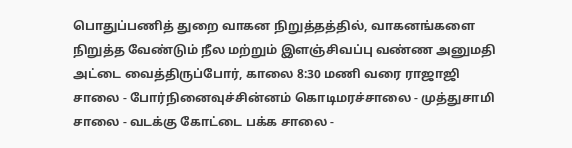பொதுப்பணித் துறை வாகன நிறுத்தத்தில், வாகனங்களை நிறுத்த வேண்டும் நீல மற்றும் இளஞ்சிவப்பு வண்ண அனுமதி அட்டை வைத்திருப்போர், காலை 8:30 மணி வரை ராஜாஜி சாலை - போர்நினைவுச்சின்னம் கொடிமரச்சாலை - முத்துசாமி சாலை - வடக்கு கோட்டை பக்க சாலை -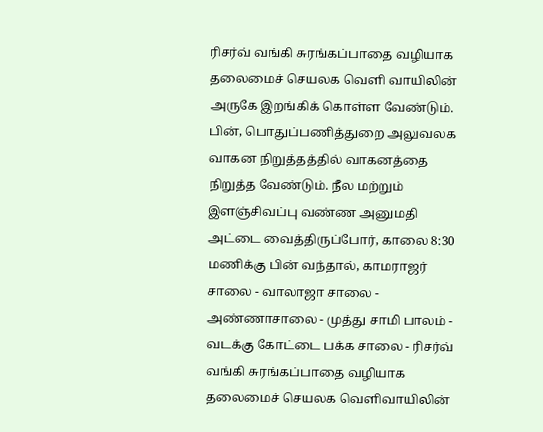ரிசர்வ் வங்கி சுரங்கப்பாதை வழியாக தலைமைச் செயலக வெளி வாயிலின் அருகே இறங்கிக் கொள்ள வேண்டும். பின், பொதுப்பணித்துறை அலுவலக வாகன நிறுத்தத்தில் வாகனத்தை நிறுத்த வேண்டும். நீல மற்றும் இளஞ்சிவப்பு வண்ண அனுமதி அட்டை வைத்திருப்போர், காலை 8:30 மணிக்கு பின் வந்தால், காமராஜர் சாலை - வாலாஜா சாலை - அண்ணாசாலை - முத்து சாமி பாலம் - வடக்கு கோட்டை பக்க சாலை - ரிசர்வ் வங்கி சுரங்கப்பாதை வழியாக தலைமைச் செயலக வெளிவாயிலின்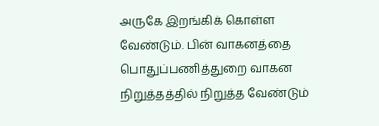அருகே இறங்கிக் கொள்ள வேண்டும். பின் வாகனத்தை பொதுப்பணித்துறை வாகன நிறுத்தத்தில் நிறுத்த வேண்டும்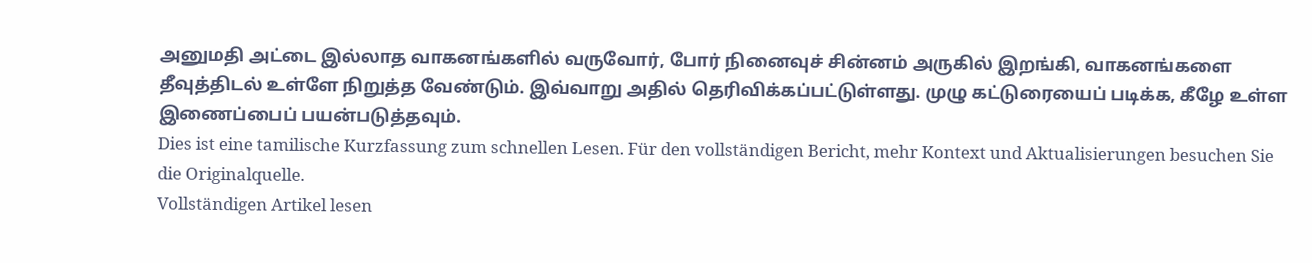அனுமதி அட்டை இல்லாத வாகனங்களில் வருவோர், போர் நினைவுச் சின்னம் அருகில் இறங்கி, வாகனங்களை தீவுத்திடல் உள்ளே நிறுத்த வேண்டும். இவ்வாறு அதில் தெரிவிக்கப்பட்டுள்ளது. முழு கட்டுரையைப் படிக்க, கீழே உள்ள இணைப்பைப் பயன்படுத்தவும்.
Dies ist eine tamilische Kurzfassung zum schnellen Lesen. Für den vollständigen Bericht, mehr Kontext und Aktualisierungen besuchen Sie die Originalquelle.
Vollständigen Artikel lesen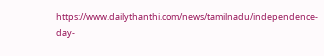https://www.dailythanthi.com/news/tamilnadu/independence-day-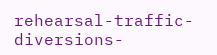rehearsal-traffic-diversions-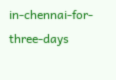in-chennai-for-three-days